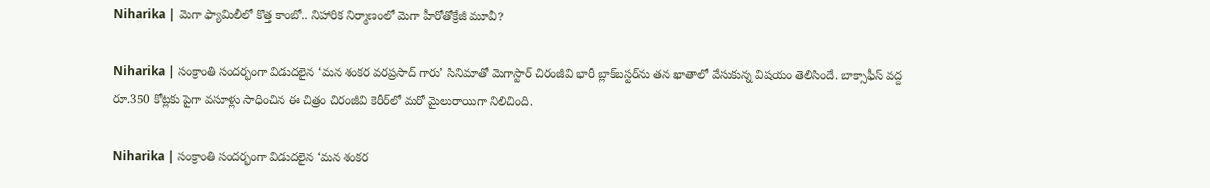Niharika | మెగా ఫ్యామిలీలో కొత్త కాంబో.. నిహారిక నిర్మాణంలో మెగా హీరోతోక్రేజీ మూవీ?

Niharika | సంక్రాంతి సందర్భంగా విడుదలైన ‘మన శంకర వరప్రసాద్ గారు’ సినిమాతో మెగాస్టార్ చిరంజీవి భారీ బ్లాక్‌బస్టర్‌ను తన ఖాతాలో వేసుకున్న విషయం తెలిసిందే. బాక్సాఫీస్ వద్ద రూ.350 కోట్లకు పైగా వసూళ్లు సాధించిన ఈ చిత్రం చిరంజీవి కెరీర్‌లో మరో మైలురాయిగా నిలిచింది.

Niharika | సంక్రాంతి సందర్భంగా విడుదలైన ‘మన శంకర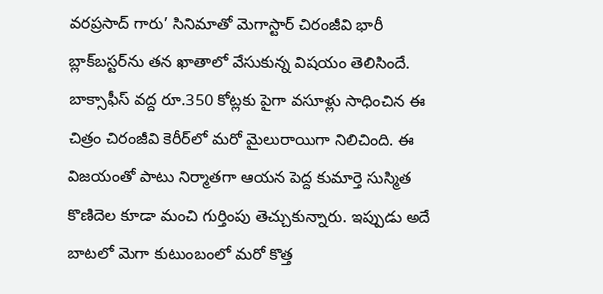వరప్రసాద్ గారు’ సినిమాతో మెగాస్టార్ చిరంజీవి భారీ బ్లాక్‌బస్టర్‌ను తన ఖాతాలో వేసుకున్న విషయం తెలిసిందే. బాక్సాఫీస్ వద్ద రూ.350 కోట్లకు పైగా వసూళ్లు సాధించిన ఈ చిత్రం చిరంజీవి కెరీర్‌లో మరో మైలురాయిగా నిలిచింది. ఈ విజయంతో పాటు నిర్మాతగా ఆయన పెద్ద కుమార్తె సుస్మిత కొణిదెల కూడా మంచి గుర్తింపు తెచ్చుకున్నారు. ఇప్పుడు అదే బాటలో మెగా కుటుంబంలో మరో కొత్త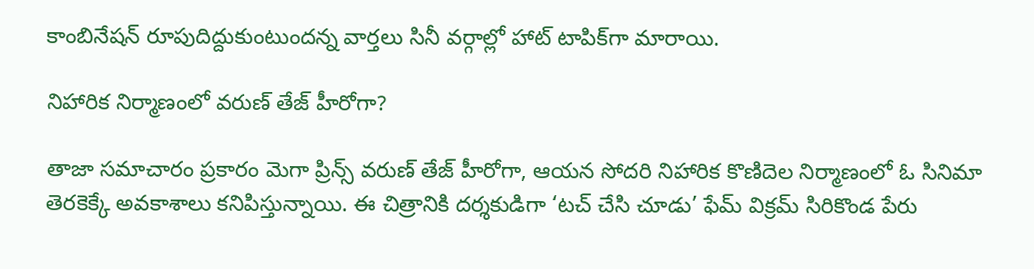కాంబినేషన్ రూపుదిద్దుకుంటుందన్న వార్తలు సినీ వర్గాల్లో హాట్ టాపిక్‌గా మారాయి.

నిహారిక నిర్మాణంలో వరుణ్ తేజ్ హీరోగా?

తాజా సమాచారం ప్రకారం మెగా ప్రిన్స్ వరుణ్ తేజ్ హీరోగా, ఆయన సోదరి నిహారిక కొణిదెల నిర్మాణంలో ఓ సినిమా తెరకెక్కే అవకాశాలు కనిపిస్తున్నాయి. ఈ చిత్రానికి దర్శకుడిగా ‘టచ్ చేసి చూడు’ ఫేమ్ విక్రమ్ సిరికొండ పేరు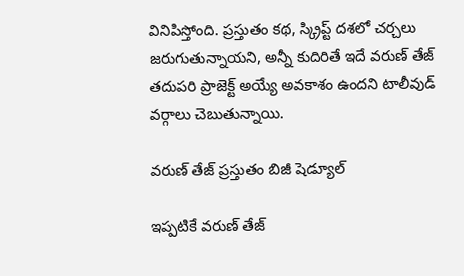వినిపిస్తోంది. ప్రస్తుతం కథ, స్క్రిప్ట్ దశలో చర్చలు జరుగుతున్నాయని, అన్నీ కుదిరితే ఇదే వరుణ్ తేజ్ తదుపరి ప్రాజెక్ట్ అయ్యే అవకాశం ఉందని టాలీవుడ్ వర్గాలు చెబుతున్నాయి.

వరుణ్ తేజ్ ప్రస్తుతం బిజీ షెడ్యూల్

ఇప్పటికే వరుణ్ తేజ్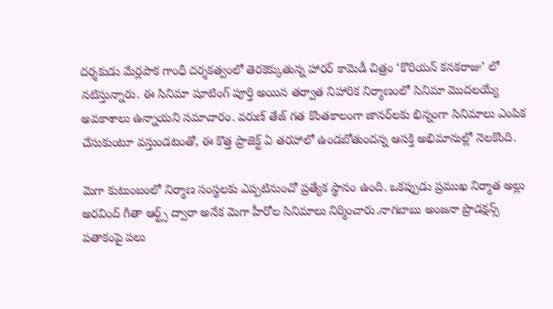దర్శకుడు మేర్లపాక గాంధీ దర్శకత్వంలో తెరకెక్కుతున్న హారర్ కామెడీ చిత్రం ‘కొరియన్ కనకరాజు’ లో నటిస్తున్నారు. ఈ సినిమా షూటింగ్ పూర్తి అయిన తర్వాత నిహారిక నిర్మాణంలో సినిమా మొదలయ్యే అవకాశాలు ఉన్నాయని సమాచారం. వరుణ్ తేజ్ గత కొంతకాలంగా జానర్‌లకు భిన్నంగా సినిమాలు ఎంపిక చేసుకుంటూ వస్తుండటంతో, ఈ కొత్త ప్రాజెక్ట్ ఏ తరహాలో ఉండబోతుందన్న ఆసక్తి అభిమానుల్లో నెలకొంది.

మెగా కుటుంబంలో నిర్మాణ సంస్థలకు ఎప్పటినుంచో ప్రత్యేక స్థానం ఉంది. ఒకప్పుడు ప్రముఖ నిర్మాత అల్లు అరవింద్ గీతా ఆర్ట్స్ ద్వారా అనేక మెగా హీరోల సినిమాలు నిర్మించారు.నాగబాబు అంజనా ప్రొడక్షన్స్ పతాకంపై పలు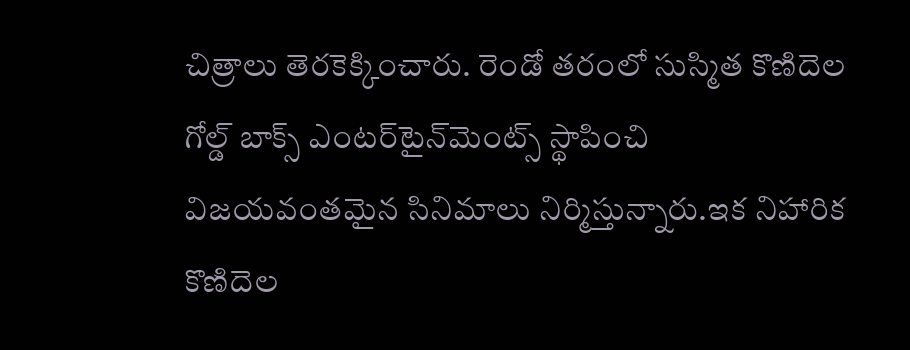చిత్రాలు తెరకెక్కించారు. రెండో తరంలో సుస్మిత కొణిదెల గోల్డ్ బాక్స్ ఎంటర్‌టైన్‌మెంట్స్ స్థాపించి విజయవంతమైన సినిమాలు నిర్మిస్తున్నారు.ఇక నిహారిక కొణిదెల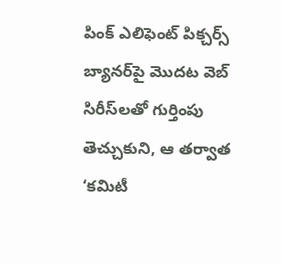పింక్ ఎలిఫెంట్ పిక్చర్స్ బ్యానర్‌పై మొదట వెబ్ సిరీస్‌లతో గుర్తింపు తెచ్చుకుని, ఆ తర్వాత ‘కమిటీ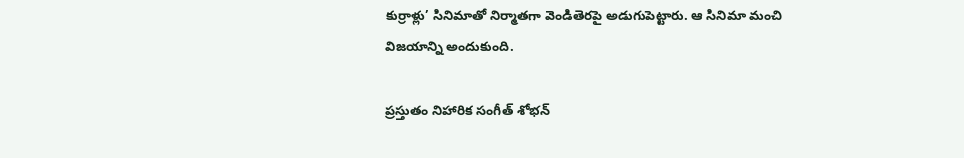కుర్రాళ్లు’ సినిమాతో నిర్మాతగా వెండితెరపై అడుగుపెట్టారు. ఆ సినిమా మంచి విజయాన్ని అందుకుంది.

ప్రస్తుతం నిహారిక సంగీత్ శోభన్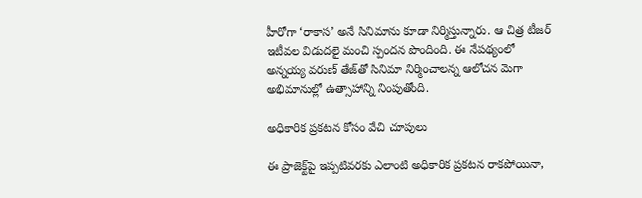హీరోగా ‘రాకాస’ అనే సినిమాను కూడా నిర్మిస్తున్నారు. ఆ చిత్ర టీజర్ ఇటీవల విడుదలై మంచి స్పందన పొందింది. ఈ నేపథ్యంలో అన్నయ్య వరుణ్ తేజ్‌తో సినిమా నిర్మించాలన్న ఆలోచన మెగా అభిమానుల్లో ఉత్సాహాన్ని నింపుతోంది.

అధికారిక ప్రకటన కోసం వేచి చూపులు

ఈ ప్రాజెక్ట్‌పై ఇప్పటివరకు ఎలాంటి అధికారిక ప్రకటన రాకపోయినా,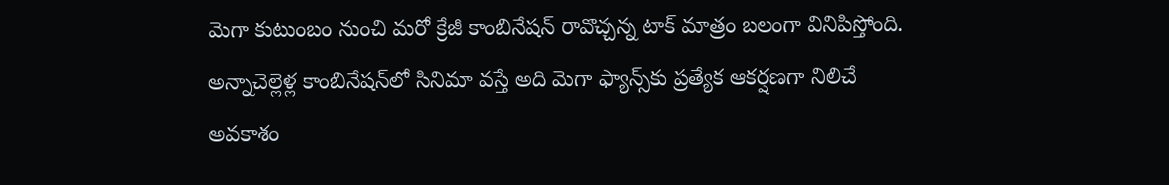మెగా కుటుంబం నుంచి మరో క్రేజీ కాంబినేషన్ రావొచ్చన్న టాక్ మాత్రం బలంగా వినిపిస్తోంది. అన్నాచెల్లెళ్ల కాంబినేషన్‌లో సినిమా వస్తే అది మెగా ఫ్యాన్స్‌కు ప్రత్యేక ఆకర్షణగా నిలిచే అవకాశం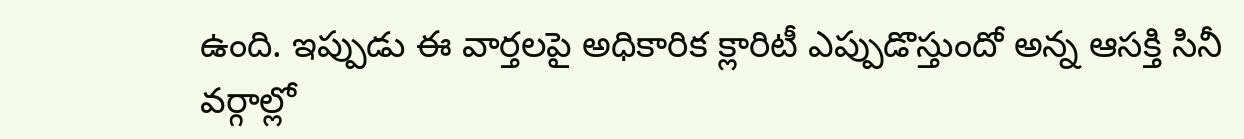ఉంది. ఇప్పుడు ఈ వార్తలపై అధికారిక క్లారిటీ ఎప్పుడొస్తుందో అన్న ఆసక్తి సినీ వర్గాల్లో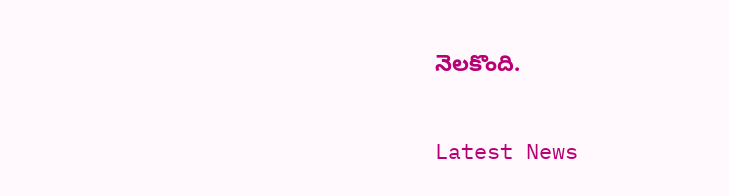నెలకొంది.

Latest News